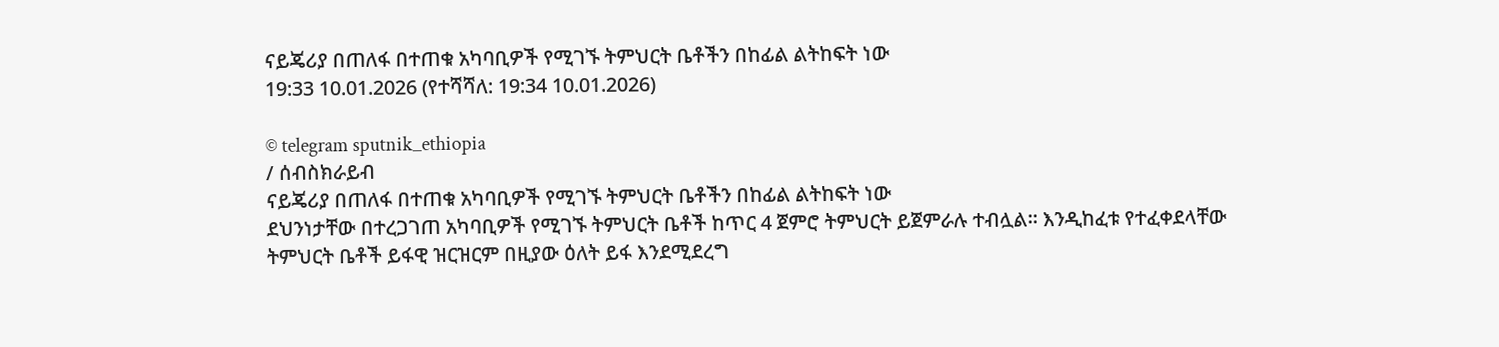ናይጄሪያ በጠለፋ በተጠቁ አካባቢዎች የሚገኙ ትምህርት ቤቶችን በከፊል ልትከፍት ነው
19:33 10.01.2026 (የተሻሻለ: 19:34 10.01.2026)

© telegram sputnik_ethiopia
/ ሰብስክራይብ
ናይጄሪያ በጠለፋ በተጠቁ አካባቢዎች የሚገኙ ትምህርት ቤቶችን በከፊል ልትከፍት ነው
ደህንነታቸው በተረጋገጠ አካባቢዎች የሚገኙ ትምህርት ቤቶች ከጥር 4 ጀምሮ ትምህርት ይጀምራሉ ተብሏል። እንዲከፈቱ የተፈቀደላቸው ትምህርት ቤቶች ይፋዊ ዝርዝርም በዚያው ዕለት ይፋ እንደሚደረግ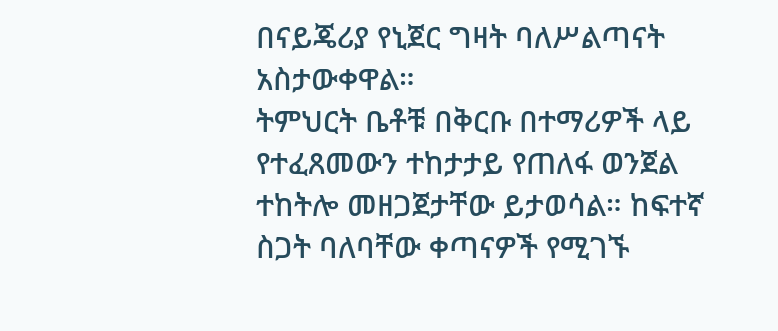በናይጄሪያ የኒጀር ግዛት ባለሥልጣናት አስታውቀዋል።
ትምህርት ቤቶቹ በቅርቡ በተማሪዎች ላይ የተፈጸመውን ተከታታይ የጠለፋ ወንጀል ተከትሎ መዘጋጀታቸው ይታወሳል። ከፍተኛ ስጋት ባለባቸው ቀጣናዎች የሚገኙ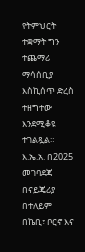የትምህርት ተቋማት ግን ተጨማሪ ማሳሰቢያ እስኪሰጥ ድረስ ተዘግተው እንደሚቆዩ ተገልጿል።
እ.ኤ.አ. በ2025 መገባደጃ በናይጄሪያ በተለይም በኬቢ፣ ቦርኖ እና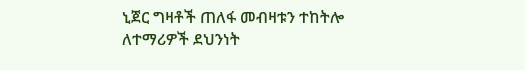ኒጀር ግዛቶች ጠለፋ መብዛቱን ተከትሎ ለተማሪዎች ደህንነት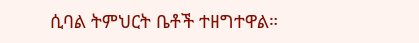ሲባል ትምህርት ቤቶች ተዘግተዋል።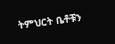ትምህርት ቤቶቹን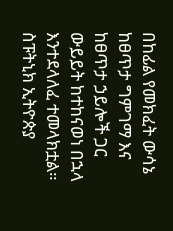በከፊል የመክፈት ውሳኔ ከፀጥታ ግምገማ እና ከፀጥታ ኃይሎች ጋር ውይይት ከተከናወነ በኋላ እንተደላለፈ ተመላክቷል።
ስፑትኒክ ኢትዮጵያ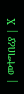| መተግበሪያ | X